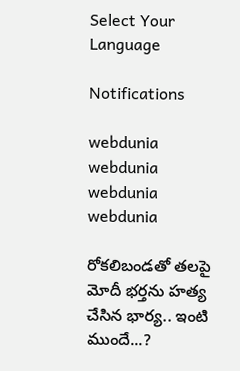Select Your Language

Notifications

webdunia
webdunia
webdunia
webdunia

రోకలిబండతో తలపై మోదీ భర్తను హత్య చేసిన భార్య.. ఇంటి ముందే...?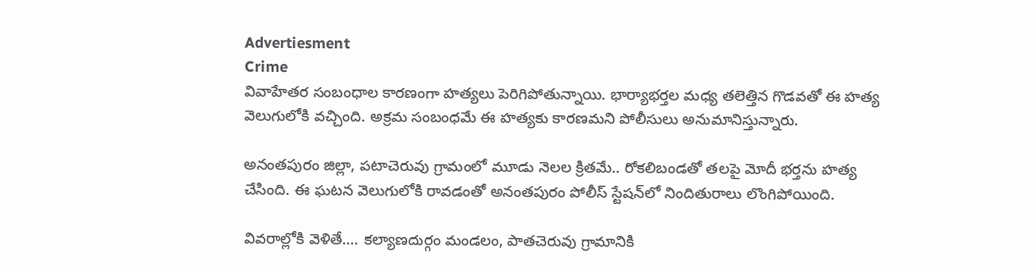Advertiesment
Crime
వివాహేతర సంబంధాల కారణంగా హత్యలు పెరిగిపోతున్నాయి. భార్యాభర్తల మధ్య తలెత్తిన గొడవతో ఈ హత్య వెలుగులోకి వచ్చింది. అక్రమ సంబంధమే ఈ హత్యకు కారణమని పోలీసులు అనుమానిస్తున్నారు.

అనంతపురం జిల్లా, పటాచెరువు గ్రామంలో మూడు నెలల క్రితమే.. రోకలిబండతో తలపై మోదీ భర్తను హత్య చేసింది. ఈ ఘటన వెలుగులోకి రావడంతో అనంతపురం పోలీస్ స్టేషన్‌లో నిందితురాలు లొంగిపోయింది.

వివరాల్లోకి వెళితే.... కల్యాణదుర్గం మండలం, పాతచెరువు గ్రామానికి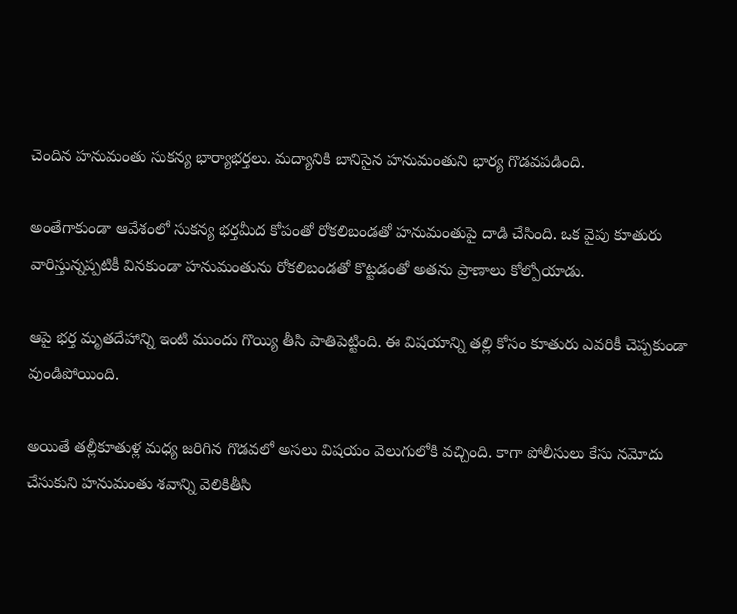చెందిన హనుమంతు సుకన్య భార్యాభర్తలు. మద్యానికి బానిసైన హనుమంతుని భార్య గొడవపడింది.

అంతేగాకుండా ఆవేశంలో సుకన్య భర్తమీద కోపంతో రోకలిబండతో హనుమంతుపై దాడి చేసింది. ఒక వైపు కూతురు వారిస్తున్నప్పటికీ వినకుండా హనుమంతును రోకలిబండతో కొట్టడంతో అతను ప్రాణాలు కోల్పోయాడు.

ఆపై భర్త మృతదేహాన్ని ఇంటి ముందు గొయ్యి తీసి పాతిపెట్టింది. ఈ విషయాన్ని తల్లి కోసం కూతురు ఎవరికీ చెప్పకుండా వుండిపోయింది.

అయితే తల్లీకూతుళ్ల మధ్య జరిగిన గొడవలో అసలు విషయం వెలుగులోకి వచ్చింది. కాగా పోలీసులు కేసు నమోదు చేసుకుని హనుమంతు శవాన్ని వెలికితీసి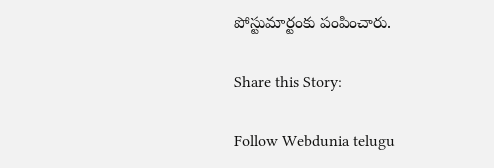పోస్టుమార్టంకు పంపించారు.

Share this Story:

Follow Webdunia telugu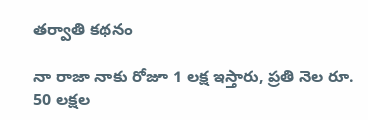తర్వాతి కథనం

నా రాజా నాకు రోజూ 1 లక్ష ఇస్తారు, ప్రతి నెల రూ. 50 లక్షల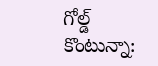గోల్డ్ కొంటున్నా: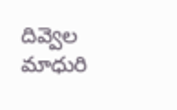దివ్వెల మాధురి